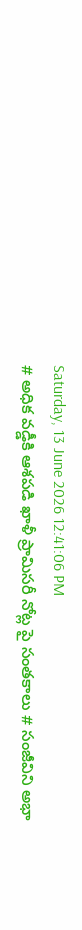Saturday, 13 June 2026 12:41:06 PM
# అధిక వడ్డీకి ఆశపడి ఖాళీ ప్రామిసరీ నోట్ల పై సంతకాలు # సంజీవిని అభా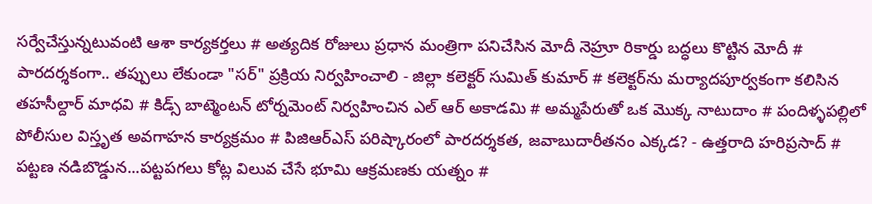సర్వేచేస్తున్నటువంటి ఆశా కార్యకర్తలు # అత్యదిక రోజులు ప్రధాన మంత్రిగా పనిచేసిన మోదీ నెహ్రూ రికార్డు బద్ధలు కొట్టిన మోదీ # పారదర్శకంగా.. తప్పులు లేకుండా "సర్" ప్రక్రియ నిర్వహించాలి - జిల్లా కలెక్టర్ సుమిత్ కుమార్ # కలెక్టర్‌ను మర్యాదపూర్వకంగా కలిసిన తహసీల్దార్ మాధవి # కిడ్స్ బాట్మెంటన్ టోర్నమెంట్ నిర్వహించిన ఎల్ ఆర్ అకాడమి # అమ్మపేరుతో ఒక మొక్క నాటుదాం # పందిళ్ళపల్లిలో పోలీసుల విస్తృత అవగాహన కార్యక్రమం # పిజిఆర్ఎస్ పరిష్కారంలో పారదర్శకత, జవాబుదారీతనం ఎక్కడ? - ఉత్తరాది హరిప్రసాద్ # పట్టణ నడిబొడ్డున...పట్టపగలు కోట్ల విలువ చేసే భూమి ఆక్రమణకు యత్నం #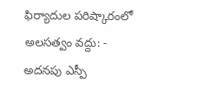ఫిర్యాదుల పరిష్కారంలో అలసత్వం వద్దు: - అదనపు ఎస్పీ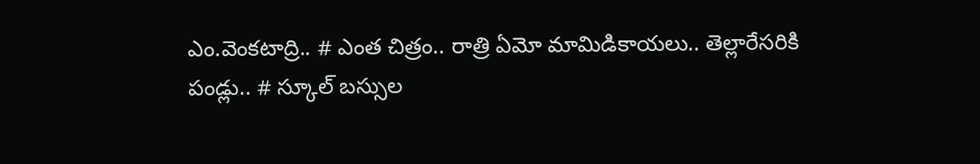ఎం.వెంకటాద్రి.. # ఎంత చిత్రం.. రాత్రి ఏమో మామిడికాయలు.. తెల్లారేసరికి పండ్లు.. # స్కూల్ బస్సుల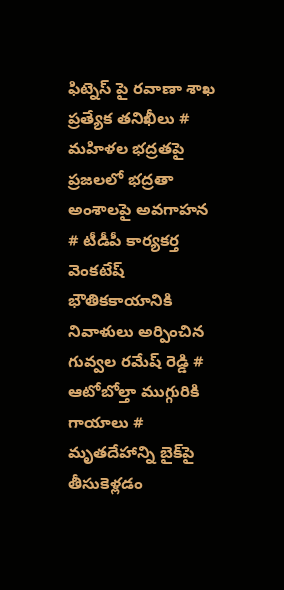ఫిట్నెస్ పై రవాణా శాఖ ప్రత్యేక తనిఖీలు # మహిళల భద్రతపై ప్రజలలో భద్రతా అంశాలపై అవగాహన # టీడీపీ కార్యకర్త వెంకటేష్ భౌతికకాయానికి నివాళులు అర్పించిన గువ్వల రమేష్ రెడ్డి # ఆటోబోల్తా ముగ్గురికి గాయాలు # మృతదేహాన్ని బైక్‌పై తీసుకెళ్లడం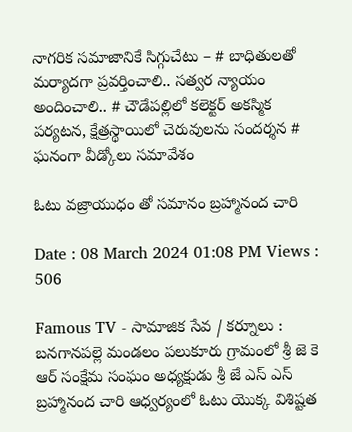నాగరిక సమాజానికే సిగ్గుచేటు – # బాధితులతో మర్యాదగా ప్రవర్తించాలి.. సత్వర న్యాయం అందించాలి.. # చౌడేపల్లిలో కలెక్టర్ అకస్మిక పర్యటన, క్షేత్రస్థాయిలో చెరువులను సందర్శన # ఘనంగా వీడ్కోలు సమావేశం

ఓటు వజ్రాయుధం తో సమానం బ్రహ్మానంద చారి

Date : 08 March 2024 01:08 PM Views : 506

Famous TV - సామాజిక సేవ / కర్నూలు : బనగానపల్లె మండలం పలుకూరు గ్రామంలో శ్రీ జె కె ఆర్ సంక్షేమ సంఘం అధ్యక్షుడు శ్రీ జే ఎస్ ఎస్ బ్రహ్మానంద చారి ఆధ్వర్యంలో ఓటు యొక్క విశిష్టత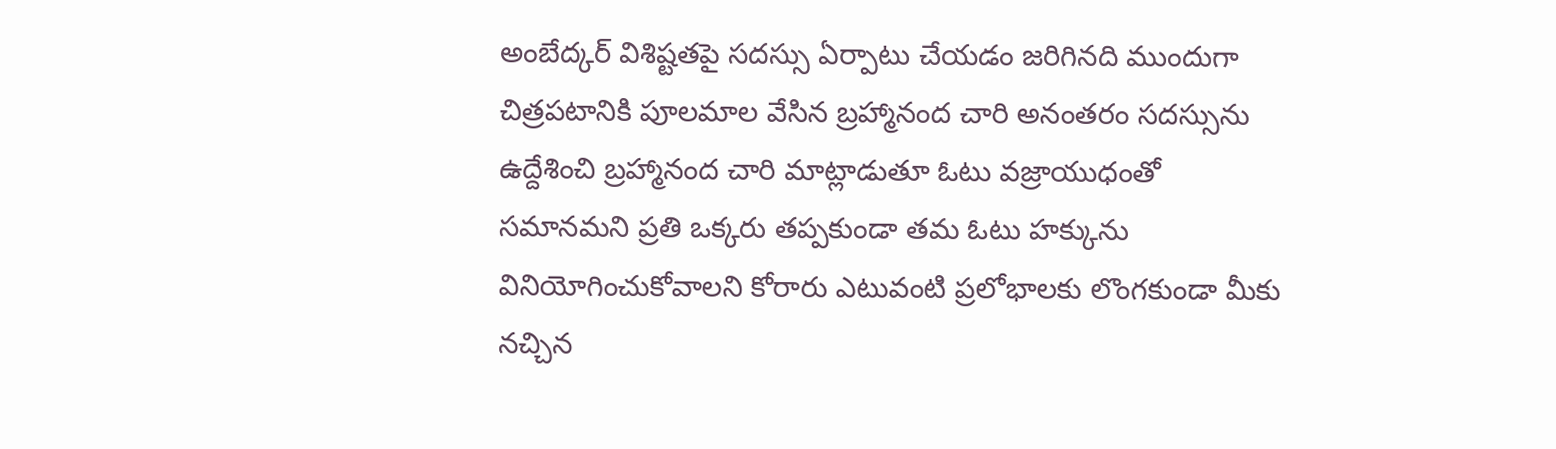అంబేద్కర్ విశిష్టతపై సదస్సు ఏర్పాటు చేయడం జరిగినది ముందుగా చిత్రపటానికి పూలమాల వేసిన బ్రహ్మానంద చారి అనంతరం సదస్సును ఉద్దేశించి బ్రహ్మానంద చారి మాట్లాడుతూ ఓటు వజ్రాయుధంతో సమానమని ప్రతి ఒక్కరు తప్పకుండా తమ ఓటు హక్కును వినియోగించుకోవాలని కోరారు ఎటువంటి ప్రలోభాలకు లొంగకుండా మీకు నచ్చిన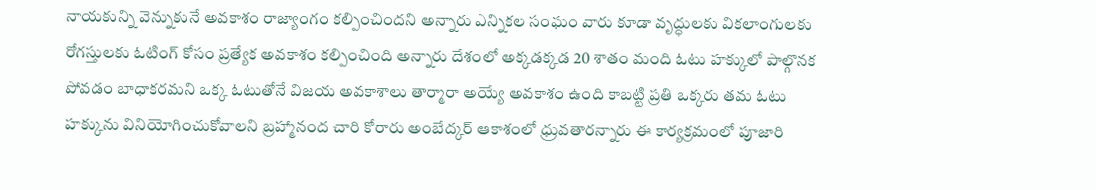నాయకున్ని వెన్నుకునే అవకాశం రాజ్యాంగం కల్పించిందని అన్నారు ఎన్నికల సంఘం వారు కూడా వృద్ధులకు వికలాంగులకు రోగస్తులకు ఓటింగ్ కోసం ప్రత్యేక అవకాశం కల్పించింది అన్నారు దేశంలో అక్కడక్కడ 20 శాతం మంది ఓటు హక్కులో పాల్గొనక పోవడం బాధాకరమని ఒక్క ఓటుతోనే విజయ అవకాశాలు తార్మారా అయ్యే అవకాశం ఉంది కాబట్టి ప్రతి ఒక్కరు తమ ఓటు హక్కును వినియోగించుకోవాలని బ్రహ్మానంద చారి కోరారు అంబేద్కర్ ఆకాశంలో ధ్రువతారన్నారు ఈ కార్యక్రమంలో పూజారి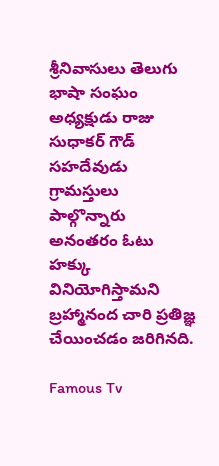శ్రీనివాసులు తెలుగు భాషా సంఘం అధ్యక్షుడు రాజు సుధాకర్ గౌడ్ సహదేవుడు గ్రామస్తులు పాల్గొన్నారు అనంతరం ఓటు హక్కు వినియోగిస్తామని బ్రహ్మానంద చారి ప్రతిజ్ఞ చేయించడం జరిగినది.

Famous Tv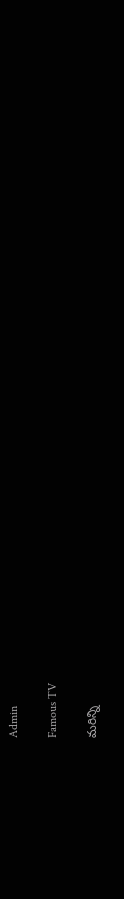Admin

Famous TV

మరిన్ని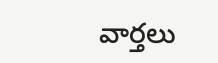వార్తలు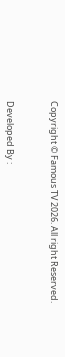Copyright © Famous TV 2026. All right Reserved.



Developed By :